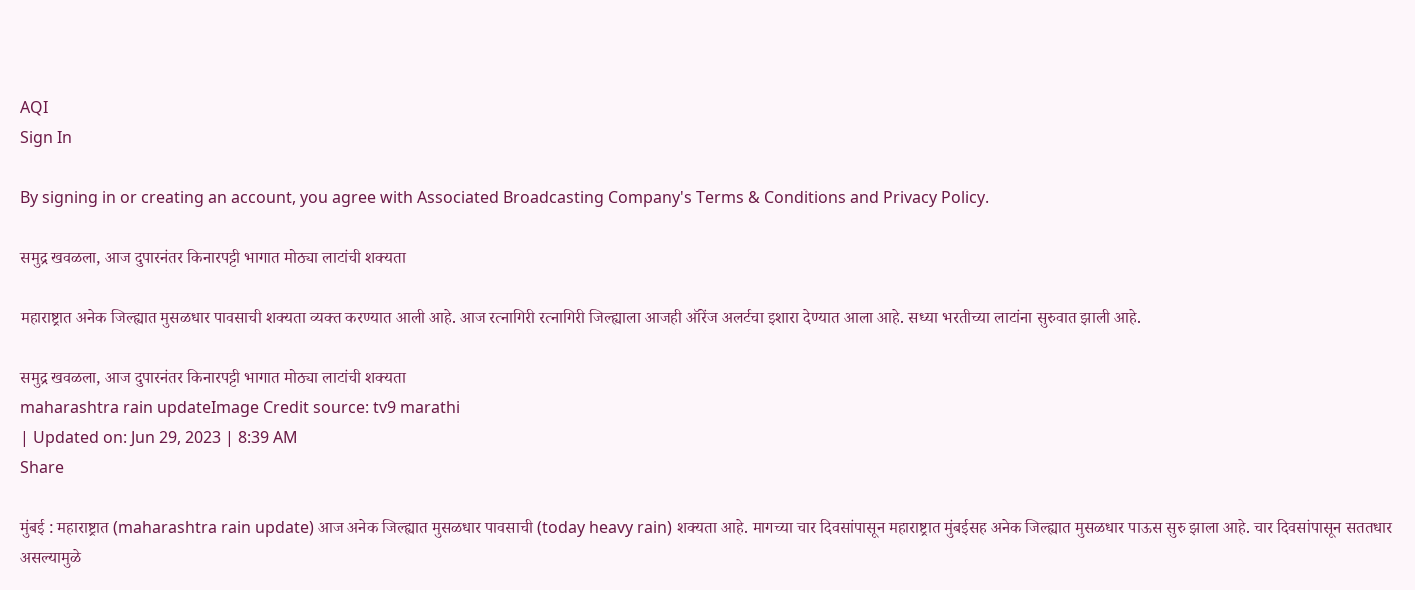AQI
Sign In

By signing in or creating an account, you agree with Associated Broadcasting Company's Terms & Conditions and Privacy Policy.

समुद्र खवळला, आज दुपारनंतर किनारपट्टी भागात मोठ्या लाटांची शक्यता

महाराष्ट्रात अनेक जिल्ह्यात मुसळधार पावसाची शक्यता व्यक्त करण्यात आली आहे. आज रत्नागिरी रत्नागिरी जिल्ह्याला आजही ऑरेंज अलर्टचा इशारा देण्यात आला आहे. सध्या भरतीच्या लाटांना सुरुवात झाली आहे.

समुद्र खवळला, आज दुपारनंतर किनारपट्टी भागात मोठ्या लाटांची शक्यता
maharashtra rain updateImage Credit source: tv9 marathi
| Updated on: Jun 29, 2023 | 8:39 AM
Share

मुंबई : महाराष्ट्रात (maharashtra rain update) आज अनेक जिल्ह्यात मुसळधार पावसाची (today heavy rain) शक्यता आहे. मागच्या चार दिवसांपासून महाराष्ट्रात मुंबईसह अनेक जिल्ह्यात मुसळधार पाऊस सुरु झाला आहे. चार दिवसांपासून सततधार असल्यामुळे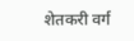शेतकरी वर्ग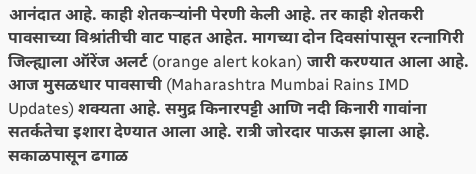आनंदात आहे. काही शेतकऱ्यांनी पेरणी केली आहे. तर काही शेतकरी पावसाच्या विश्रांतीची वाट पाहत आहेत. मागच्या दोन दिवसांपासून रत्नागिरी जिल्ह्याला ऑरेंज अलर्ट (orange alert kokan) जारी करण्यात आला आहे. आज मुसळधार पावसाची (Maharashtra Mumbai Rains IMD Updates) शक्यता आहे. समुद्र किनारपट्टी आणि नदी किनारी गावांना सतर्कतेचा इशारा देण्यात आला आहे. रात्री जोरदार पाऊस झाला आहे. सकाळपासून ढगाळ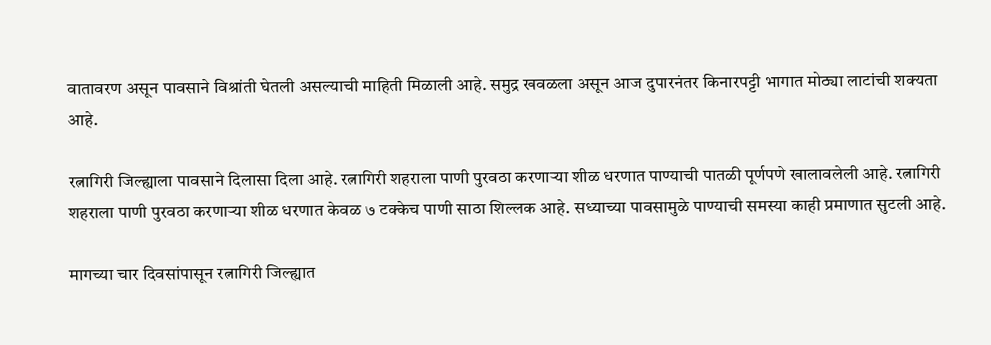वातावरण असून पावसाने विश्रांती घेतली असल्याची माहिती मिळाली आहे. समुद्र खवळला असून आज दुपारनंतर किनारपट्टी भागात मोठ्या लाटांची शक्यता आहे.

रत्नागिरी जिल्ह्याला पावसाने दिलासा दिला आहे. रत्नागिरी शहराला पाणी पुरवठा करणाऱ्या शीळ धरणात पाण्याची पातळी पूर्णपणे खालावलेली आहे. रत्नागिरी शहराला पाणी पुरवठा करणाऱ्या शीळ धरणात केवळ ७ टक्केच पाणी साठा शिल्लक आहे. सध्याच्या पावसामुळे पाण्याची समस्या काही प्रमाणात सुटली आहे.

मागच्या चार दिवसांपासून रत्नागिरी जिल्ह्यात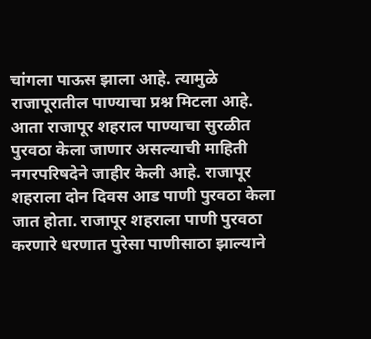चांगला पाऊस झाला आहे. त्यामुळे राजापूरातील पाण्याचा प्रश्न मिटला आहे. आता राजापूर शहराल पाण्याचा सुरळीत पुरवठा केला जाणार असल्याची माहिती नगरपरिषदेने जाहीर केली आहे. राजापूर शहराला दोन दिवस आड पाणी पुरवठा केला जात होता. राजापूर शहराला पाणी पुरवठा करणारे धरणात पुरेसा पाणीसाठा झाल्याने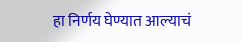हा निर्णय घेण्यात आल्याचं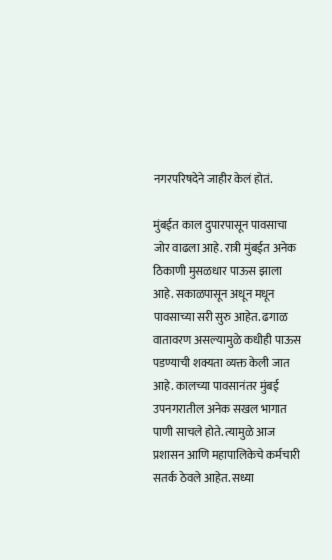नगरपरिषदेने जाहीर केलं होतं.

मुंबईत काल दुपारपासून पावसाचा जोर वाढला आहे. रात्री मुंबईत अनेक ठिकाणी मुसळधार पाऊस झाला आहे. सकाळपासून अधून मधून पावसाच्या सरी सुरु आहेत. ढगाळ वातावरण असल्यामुळे कधीही पाऊस पडण्याची शक्यता व्यक्त केली जात आहे. कालच्या पावसानंतर मुंबई उपनगरातील अनेक सखल भागात पाणी साचले होते. त्यामुळे आज प्रशासन आणि महापालिकेचे कर्मचारी सतर्क ठेवले आहेत. सध्या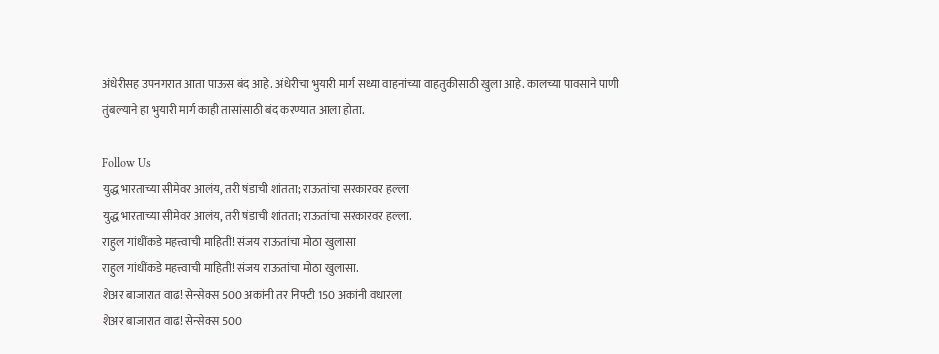अंधेरीसह उपनगरात आता पाऊस बंद आहे. अंधेरीचा भुयारी मार्ग सध्या वाहनांच्या वाहतुकीसाठी खुला आहे. कालच्या पावसाने पाणी तुंबल्याने हा भुयारी मार्ग काही तासांसाठी बंद करण्यात आला होता.

Follow Us
युद्ध भारताच्या सीमेवर आलंय, तरी षंडाची शांतता; राऊतांचा सरकारवर हल्ला
युद्ध भारताच्या सीमेवर आलंय, तरी षंडाची शांतता; राऊतांचा सरकारवर हल्ला.
राहुल गांधींकडे महत्त्वाची माहिती! संजय राऊतांचा मोठा खुलासा
राहुल गांधींकडे महत्त्वाची माहिती! संजय राऊतांचा मोठा खुलासा.
शेअर बाजारात वाढ! सेन्सेक्स 500 अकांनी तर निफ्टी 150 अकांनी वधारला
शेअर बाजारात वाढ! सेन्सेक्स 500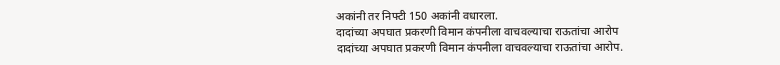अकांनी तर निफ्टी 150 अकांनी वधारला.
दादांच्या अपघात प्रकरणी विमान कंपनीला वाचवल्याचा राऊतांचा आरोप
दादांच्या अपघात प्रकरणी विमान कंपनीला वाचवल्याचा राऊतांचा आरोप.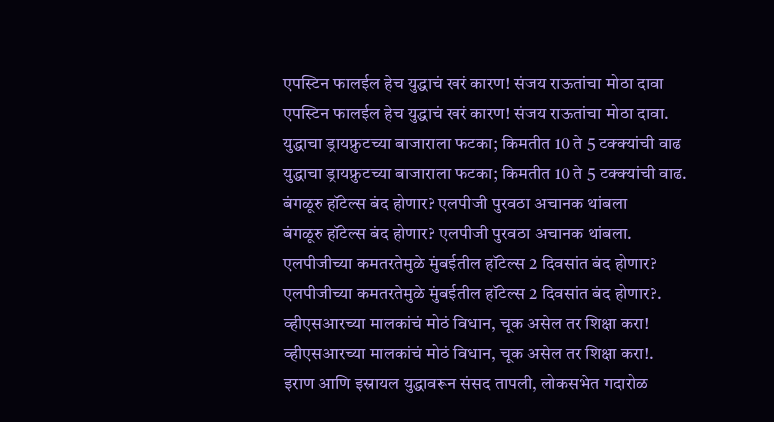एपस्टिन फालईल हेच युद्धाचं खरं कारण! संजय राऊतांचा मोठा दावा
एपस्टिन फालईल हेच युद्धाचं खरं कारण! संजय राऊतांचा मोठा दावा.
युद्धाचा ड्रायफ्रुटच्या बाजाराला फटका; किमतीत 10 ते 5 टक्क्यांची वाढ
युद्धाचा ड्रायफ्रुटच्या बाजाराला फटका; किमतीत 10 ते 5 टक्क्यांची वाढ.
बंगळूरु हॉटेल्स बंद होणार? एलपीजी पुरवठा अचानक थांबला
बंगळूरु हॉटेल्स बंद होणार? एलपीजी पुरवठा अचानक थांबला.
एलपीजीच्या कमतरतेमुळे मुंबईतील हॉटेल्स 2 दिवसांत बंद होणार?
एलपीजीच्या कमतरतेमुळे मुंबईतील हॉटेल्स 2 दिवसांत बंद होणार?.
व्हीएसआरच्या मालकांचं मोठं विधान, चूक असेल तर शिक्षा करा!
व्हीएसआरच्या मालकांचं मोठं विधान, चूक असेल तर शिक्षा करा!.
इराण आणि इस्रायल युद्धावरून संसद तापली, लोकसभेत गदारोळ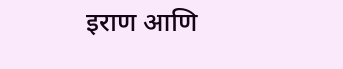इराण आणि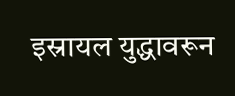इस्रायल युद्धावरून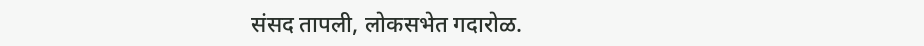संसद तापली, लोकसभेत गदारोळ.